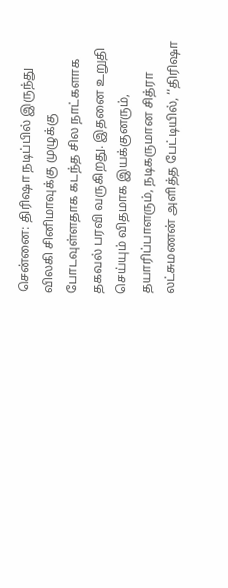சென்னை: திரிஷா நடிப்பில் இருந்து விலகி சினிமாவுக்கு முழுக்கு போடவுள்ளதாக கடந்த சில நாட்களாக தகவல் பரவி வருகிறது. இதனை உறுதி செய்யும் விதமாக இயக்குனரும், தயாரிப்பாளரும், நடிகருமான சித்ரா லட்சுமணன் அளித்த பேட்டியில், ‘‘திரிஷா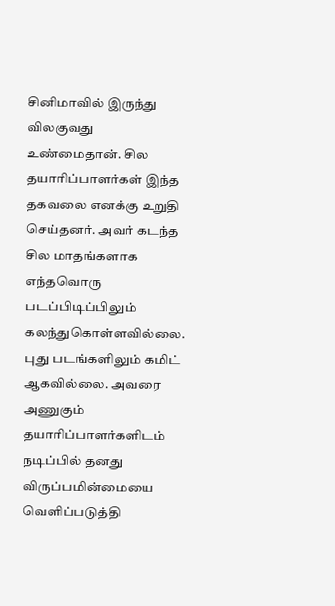சினிமாவில் இருந்து விலகுவது உண்மைதான். சில தயாரிப்பாளர்கள் இந்த தகவலை எனக்கு உறுதி செய்தனர். அவர் கடந்த சில மாதங்களாக எந்தவொரு படப்பிடிப்பிலும் கலந்துகொள்ளவில்லை. புது படங்களிலும் கமிட் ஆகவில்லை. அவரை அணுகும் தயாரிப்பாளர்களிடம் நடிப்பில் தனது விருப்பமின்மையை வெளிப்படுத்தி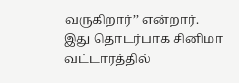வருகிறார்’’ என்றார்.
இது தொடர்பாக சினிமா வட்டாரத்தில்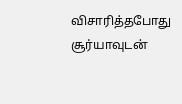விசாரித்தபோது சூர்யாவுடன்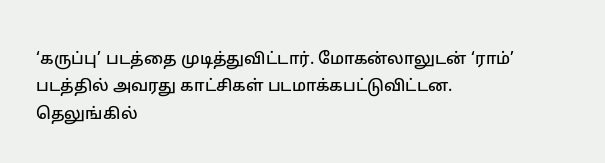‘கருப்பு’ படத்தை முடித்துவிட்டார். மோகன்லாலுடன் ‘ராம்’ படத்தில் அவரது காட்சிகள் படமாக்கபட்டுவிட்டன. தெலுங்கில்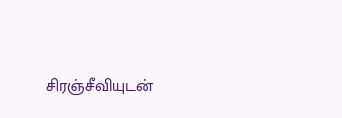சிரஞ்சீவியுடன்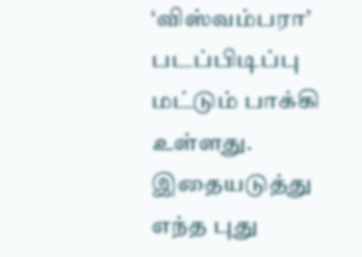‘விஸ்வம்பரா’ படப்பிடிப்பு மட்டும் பாக்கி உள்ளது. இதையடுத்து எந்த புது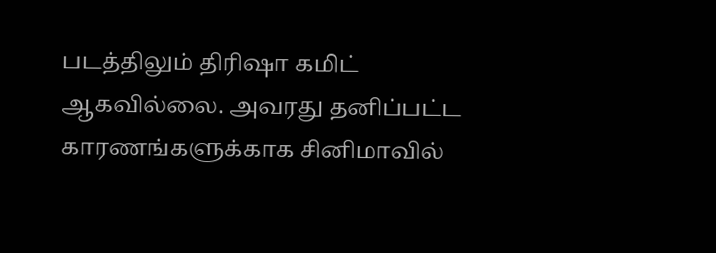படத்திலும் திரிஷா கமிட் ஆகவில்லை. அவரது தனிப்பட்ட காரணங்களுக்காக சினிமாவில்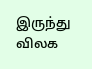இருந்து விலக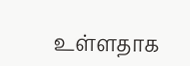உள்ளதாக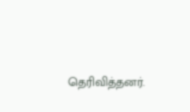தெரிவித்தனர்.